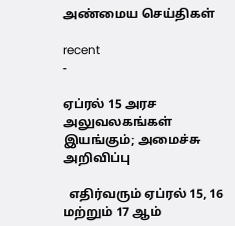அண்மைய செய்திகள்

recent
-

ஏப்ரல் 15 அரச அலுவலகங்கள் இயங்கும்; அமைச்சு அறிவிப்பு

  எதிர்வரும் ஏப்ரல் 15, 16 மற்றும் 17 ஆம்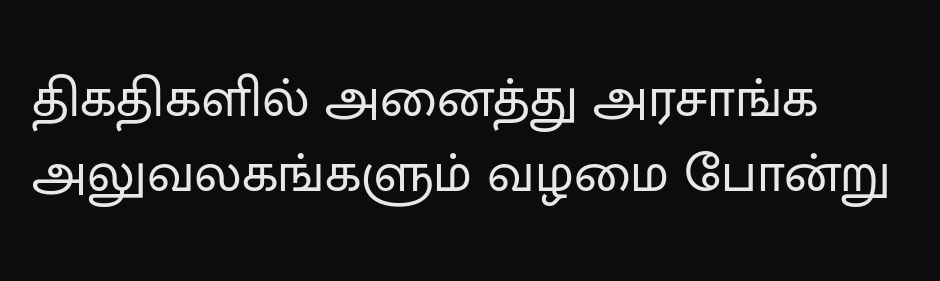திகதிகளில் அனைத்து அரசாங்க அலுவலகங்களும் வழமை போன்று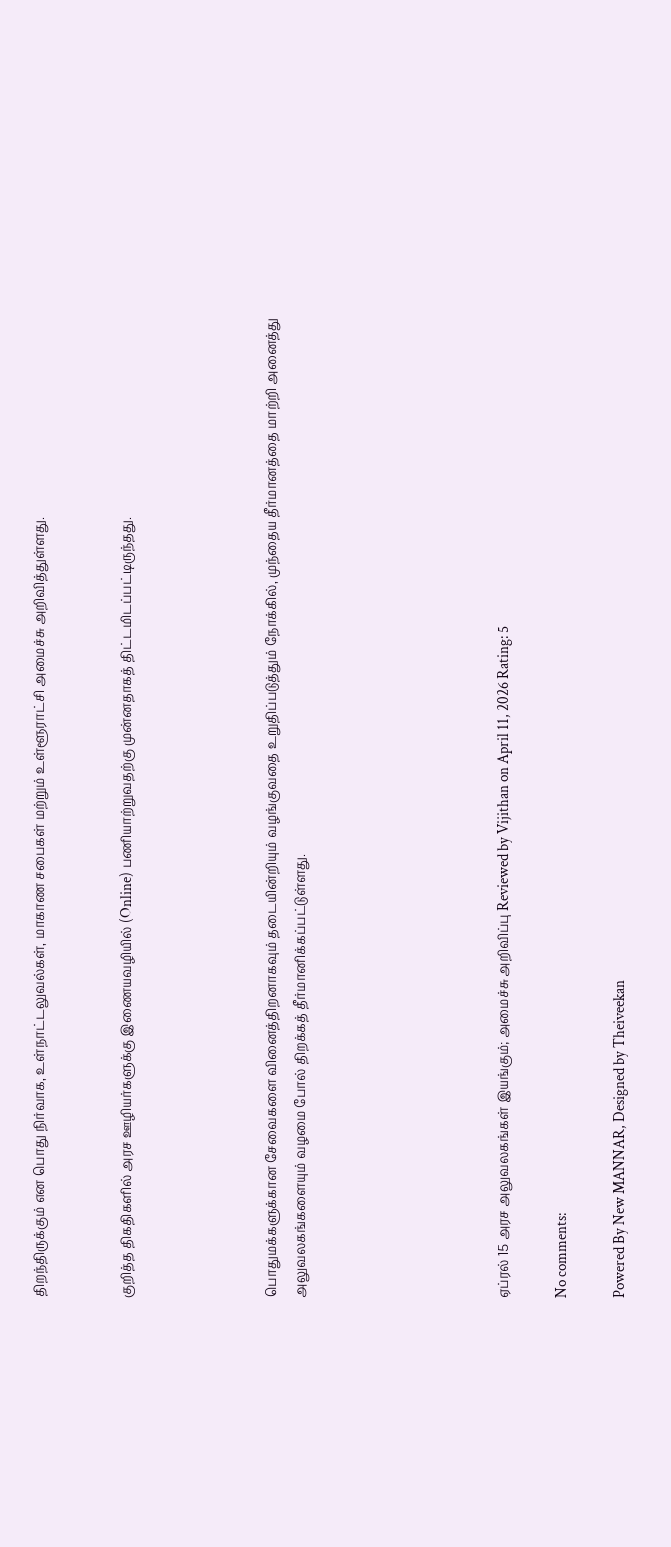திறந்திருக்கும் என பொது நிர்வாக, உள்நாட்டலுவல்கள், மாகாண சபைகள் மற்றும் உள்ளூராட்சி அமைச்சு அறிவித்துள்ளது.


குறித்த திகதிகளில் அரச ஊழியர்களுக்கு இணையவழியில் (Online) பணியாற்றுவதற்கு முன்னதாகத் திட்டமிடப்பட்டிருந்தது.




பொதுமக்களுக்கான சேவைகளை வினைத்திறனாகவும் தடையின்றியும் வழங்குவதை உறுதிப்படுத்தும் நோக்கில், முந்தைய தீர்மானத்தை மாற்றி அனைத்து அலுவலகங்களையும் வழமை போல் திறக்கத் தீர்மானிக்கப்பட்டுள்ளது.






ஏப்ரல் 15 அரச அலுவலகங்கள் இயங்கும்; அமைச்சு அறிவிப்பு Reviewed by Vijithan on April 11, 2026 Rating: 5

No comments:

Powered By New MANNAR, Designed by Theiveekan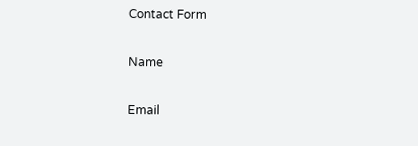Contact Form

Name

Email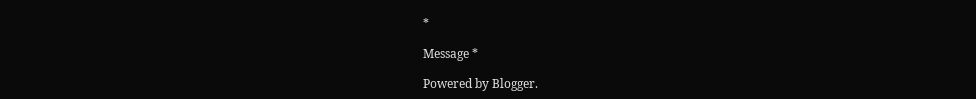*

Message *

Powered by Blogger.